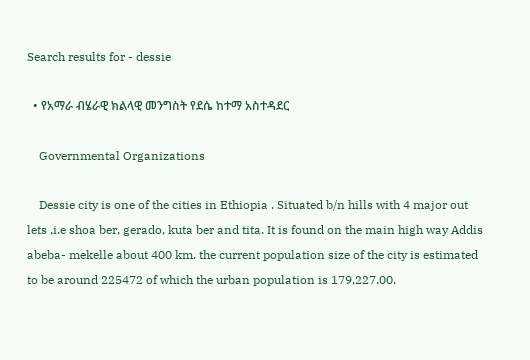Search results for - dessie

  • የአማራ ብሄራዊ ክልላዊ መንግስት የደሴ ከተማ አስተዳደር

    Governmental Organizations

    Dessie city is one of the cities in Ethiopia . Situated b/n hills with 4 major out lets ,i.e shoa ber, gerado, kuta ber and tita. It is found on the main high way Addis abeba- mekelle about 400 km. the current population size of the city is estimated to be around 225472 of which the urban population is 179,227.00.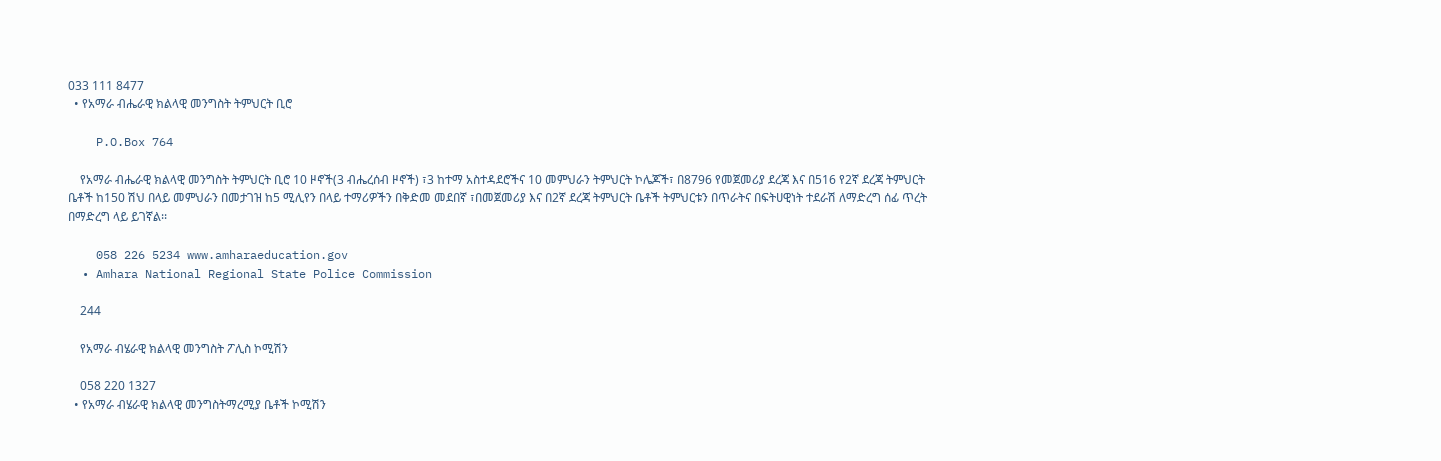033 111 8477
  • የአማራ ብሔራዊ ክልላዊ መንግስት ትምህርት ቢሮ

    P.O.Box 764

    የአማራ ብሔራዊ ክልላዊ መንግስት ትምህርት ቢሮ 10 ዞኖች(3 ብሔረሰብ ዞኖች) ፣3 ከተማ አስተዳደሮችና 10 መምህራን ትምህርት ኮሌጆች፣ በ8796 የመጀመሪያ ደረጃ እና በ516 የ2ኛ ደረጃ ትምህርት ቤቶች ከ150 ሽህ በላይ መምህራን በመታገዝ ከ5 ሚሊየን በላይ ተማሪዎችን በቅድመ መደበኛ ፣በመጀመሪያ እና በ2ኛ ደረጃ ትምህርት ቤቶች ትምህርቱን በጥራትና በፍትሀዊነት ተደራሽ ለማድረግ ሰፊ ጥረት በማድረግ ላይ ይገኛል፡፡

    058 226 5234 www.amharaeducation.gov
  • Amhara National Regional State Police Commission

    244

    የአማራ ብሄራዊ ክልላዊ መንግስት ፖሊስ ኮሚሽን

    058 220 1327
  • የአማራ ብሄራዊ ክልላዊ መንግስትማረሚያ ቤቶች ኮሚሽን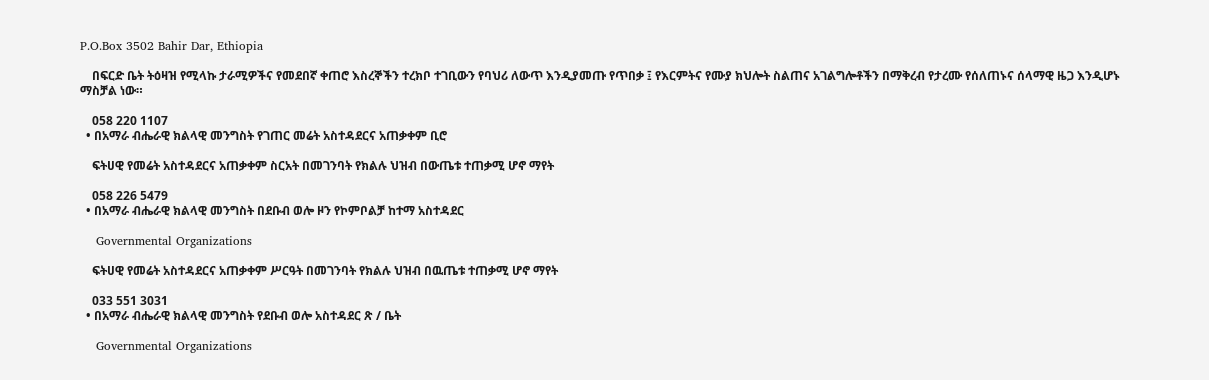P.O.Box 3502 Bahir Dar, Ethiopia

    በፍርድ ቤት ትዕዛዝ የሚላኩ ታራሚዎችና የመደበኛ ቀጠሮ እስረኞችን ተረክቦ ተገቢውን የባህሪ ለውጥ እንዲያመጡ የጥበቃ ፤ የእርምትና የሙያ ክህሎት ስልጠና አገልግሎቶችን በማቅረብ የታረሙ የሰለጠኑና ሰላማዊ ዜጋ እንዲሆኑ ማስቻል ነው።

    058 220 1107
  • በአማራ ብሔራዊ ክልላዊ መንግስት የገጠር መሬት አስተዳደርና አጠቃቀም ቢሮ

    ፍትሀዊ የመሬት አስተዳደርና አጠቃቀም ስርአት በመገንባት የክልሉ ህዝብ በውጤቱ ተጠቃሚ ሆኖ ማየት

    058 226 5479
  • በአማራ ብሔራዊ ክልላዊ መንግስት በደቡብ ወሎ ዞን የኮምቦልቻ ከተማ አስተዳደር

    Governmental Organizations

    ፍትሀዊ የመሬት አስተዳደርና አጠቃቀም ሥርዓት በመገንባት የክልሉ ህዝብ በዉጤቱ ተጠቃሚ ሆኖ ማየት

    033 551 3031
  • በአማራ ብሔራዊ ክልላዊ መንግስት የደቡብ ወሎ አስተዳደር ጽ / ቤት

    Governmental Organizations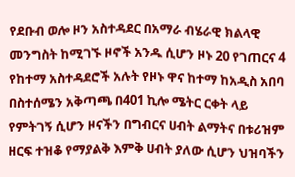የደቡብ ወሎ ዞን አስተዳደር በአማራ ብሄራዊ ክልላዊ መንግስት ከሚገኙ ዞኖች አንዱ ሲሆን ዞኑ 20 የገጠርና 4 የከተማ አስተዳደሮች አሉት የዞኑ ዋና ከተማ ከአዲስ አበባ በስተሰሜን አቅጣጫ በ401 ኪሎ ሜትር ርቀት ላይ የምትገኝ ሲሆን ዞናችን በግብርና ሀብት ልማትና በቱሪዝም ዘርፍ ተዝቆ የማያልቅ እምቅ ሀብት ያለው ሲሆን ህዝባችን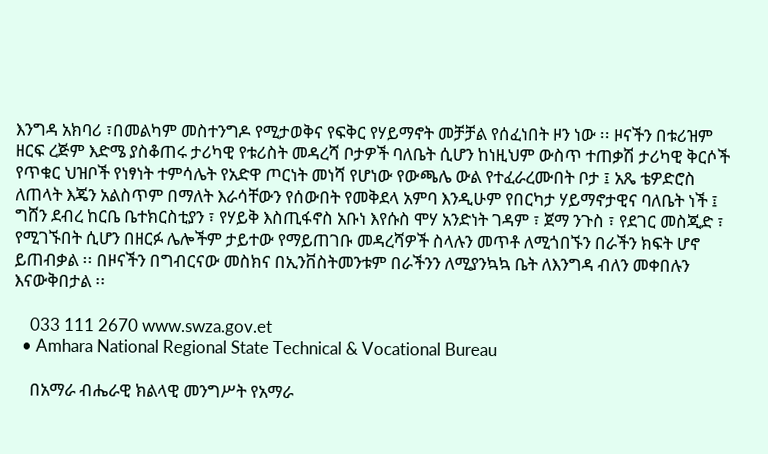እንግዳ አክባሪ ፣በመልካም መስተንግዶ የሚታወቅና የፍቅር የሃይማኖት መቻቻል የሰፈነበት ዞን ነው ፡፡ ዞናችን በቱሪዝም ዘርፍ ረጅም እድሜ ያስቆጠሩ ታሪካዊ የቱሪስት መዳረሻ ቦታዎች ባለቤት ሲሆን ከነዚህም ውስጥ ተጠቃሽ ታሪካዊ ቅርሶች የጥቁር ህዝቦች የነፃነት ተምሳሌት የአድዋ ጦርነት መነሻ የሆነው የውጫሌ ውል የተፈራረሙበት ቦታ ፤ አጼ ቴዎድሮስ ለጠላት እጄን አልስጥም በማለት እራሳቸውን የሰውበት የመቅደላ አምባ እንዲሁም የበርካታ ሃይማኖታዊና ባለቤት ነች ፤ ግሸን ደብረ ከርቤ ቤተክርስቲያን ፣ የሃይቅ እስጢፋኖስ አቡነ እየሱስ ሞሃ አንድነት ገዳም ፣ ጀማ ንጉስ ፣ የደገር መስጂድ ፣ የሚገኙበት ሲሆን በዘርፉ ሌሎችም ታይተው የማይጠገቡ መዳረሻዎች ስላሉን መጥቶ ለሚጎበኙን በራችን ክፍት ሆኖ ይጠብቃል ፡፡ በዞናችን በግብርናው መስክና በኢንቨስትመንቱም በራችንን ለሚያንኳኳ ቤት ለእንግዳ ብለን መቀበሉን እናውቅበታል ፡፡

    033 111 2670 www.swza.gov.et
  • Amhara National Regional State Technical & Vocational Bureau

    በአማራ ብሔራዊ ክልላዊ መንግሥት የአማራ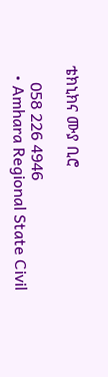ቴክኒክና ሙያ ቢሮ

    058 226 4946
  • Amhara Regional State Civil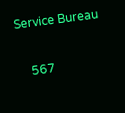Service Bureau

    567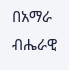በአማራ ብሔራዊ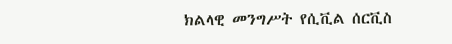ክልላዊ መንግሥት የሲቪል ሰርቪስ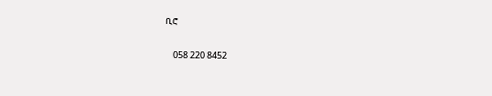ቢሮ

    058 220 8452